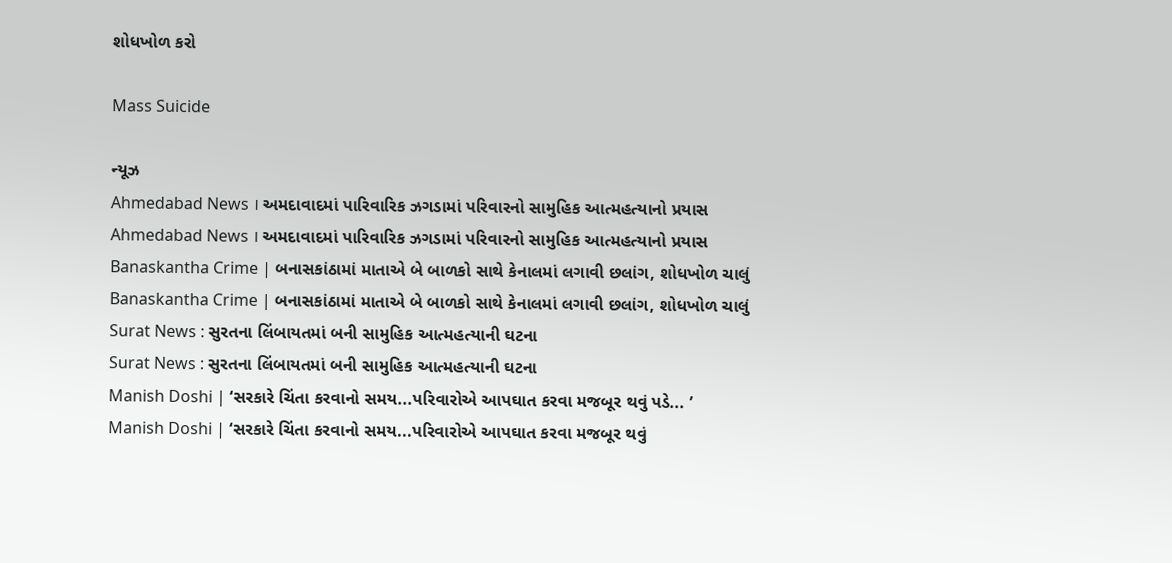શોધખોળ કરો

Mass Suicide

ન્યૂઝ
Ahmedabad News । અમદાવાદમાં પારિવારિક ઝગડામાં પરિવારનો સામુહિક આત્મહત્યાનો પ્રયાસ
Ahmedabad News । અમદાવાદમાં પારિવારિક ઝગડામાં પરિવારનો સામુહિક આત્મહત્યાનો પ્રયાસ
Banaskantha Crime | બનાસકાંઠામાં માતાએ બે બાળકો સાથે કેનાલમાં લગાવી છલાંગ, શોધખોળ ચાલું
Banaskantha Crime | બનાસકાંઠામાં માતાએ બે બાળકો સાથે કેનાલમાં લગાવી છલાંગ, શોધખોળ ચાલું
Surat News : સુરતના લિંબાયતમાં બની સામુહિક આત્મહત્યાની ઘટના
Surat News : સુરતના લિંબાયતમાં બની સામુહિક આત્મહત્યાની ઘટના
Manish Doshi | ‘સરકારે ચિંતા કરવાનો સમય...પરિવારોએ આપઘાત કરવા મજબૂર થવું પડે... ’
Manish Doshi | ‘સરકારે ચિંતા કરવાનો સમય...પરિવારોએ આપઘાત કરવા મજબૂર થવું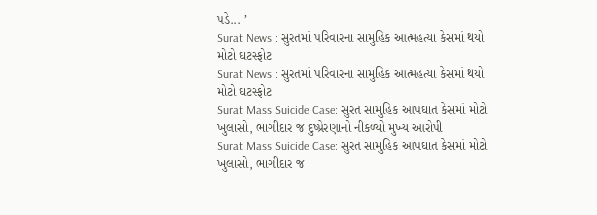પડે... ’
Surat News : સુરતમાં પરિવારના સામુહિક આત્મહત્યા કેસમાં થયો મોટો ઘટસ્ફોટ
Surat News : સુરતમાં પરિવારના સામુહિક આત્મહત્યા કેસમાં થયો મોટો ઘટસ્ફોટ
Surat Mass Suicide Case: સુરત સામુહિક આપઘાત કેસમાં મોટો ખુલાસો, ભાગીદાર જ દુષ્પ્રેરણાનો નીકળ્યો મુખ્ય આરોપી
Surat Mass Suicide Case: સુરત સામુહિક આપઘાત કેસમાં મોટો ખુલાસો, ભાગીદાર જ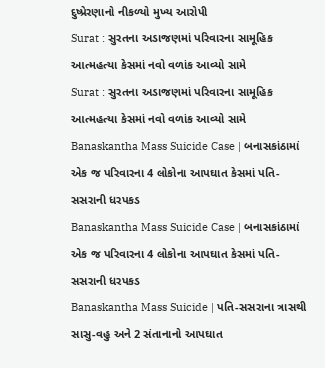દુષ્પ્રેરણાનો નીકળ્યો મુખ્ય આરોપી
Surat : સુરતના અડાજણમાં પરિવારના સામૂહિક આત્મહત્યા કેસમાં નવો વળાંક આવ્યો સામે
Surat : સુરતના અડાજણમાં પરિવારના સામૂહિક આત્મહત્યા કેસમાં નવો વળાંક આવ્યો સામે
Banaskantha Mass Suicide Case | બનાસકાંઠામાં એક જ પરિવારના 4 લોકોના આપઘાત કેસમાં પતિ-સસરાની ધરપકડ
Banaskantha Mass Suicide Case | બનાસકાંઠામાં એક જ પરિવારના 4 લોકોના આપઘાત કેસમાં પતિ-સસરાની ધરપકડ
Banaskantha Mass Suicide | પતિ-સસરાના ત્રાસથી સાસુ-વહુ અને 2 સંતાનાનો આપઘાત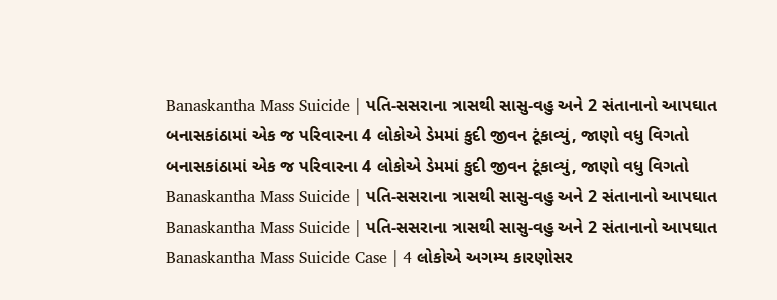Banaskantha Mass Suicide | પતિ-સસરાના ત્રાસથી સાસુ-વહુ અને 2 સંતાનાનો આપઘાત
બનાસકાંઠામાં એક જ પરિવારના 4 લોકોએ ડેમમાં કુદી જીવન ટૂંકાવ્યું, જાણો વધુ વિગતો
બનાસકાંઠામાં એક જ પરિવારના 4 લોકોએ ડેમમાં કુદી જીવન ટૂંકાવ્યું, જાણો વધુ વિગતો
Banaskantha Mass Suicide | પતિ-સસરાના ત્રાસથી સાસુ-વહુ અને 2 સંતાનાનો આપઘાત
Banaskantha Mass Suicide | પતિ-સસરાના ત્રાસથી સાસુ-વહુ અને 2 સંતાનાનો આપઘાત
Banaskantha Mass Suicide Case | 4 લોકોએ અગમ્ય કારણોસર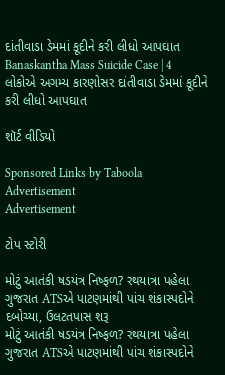દાંતીવાડા ડેમમાં કૂદીને કરી લીધો આપઘાત
Banaskantha Mass Suicide Case | 4 લોકોએ અગમ્ય કારણોસર દાંતીવાડા ડેમમાં કૂદીને કરી લીધો આપઘાત

શૉર્ટ વીડિયો

Sponsored Links by Taboola
Advertisement
Advertisement

ટોપ સ્ટોરી

મોટું આતંકી ષડયંત્ર નિષ્ફળ? રથયાત્રા પહેલા ગુજરાત ATSએ પાટણમાંથી પાંચ શંકાસ્પદોને દબોચ્યા, ઉલટતપાસ શરૂ
મોટું આતંકી ષડયંત્ર નિષ્ફળ? રથયાત્રા પહેલા ગુજરાત ATSએ પાટણમાંથી પાંચ શંકાસ્પદોને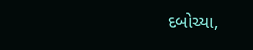દબોચ્યા,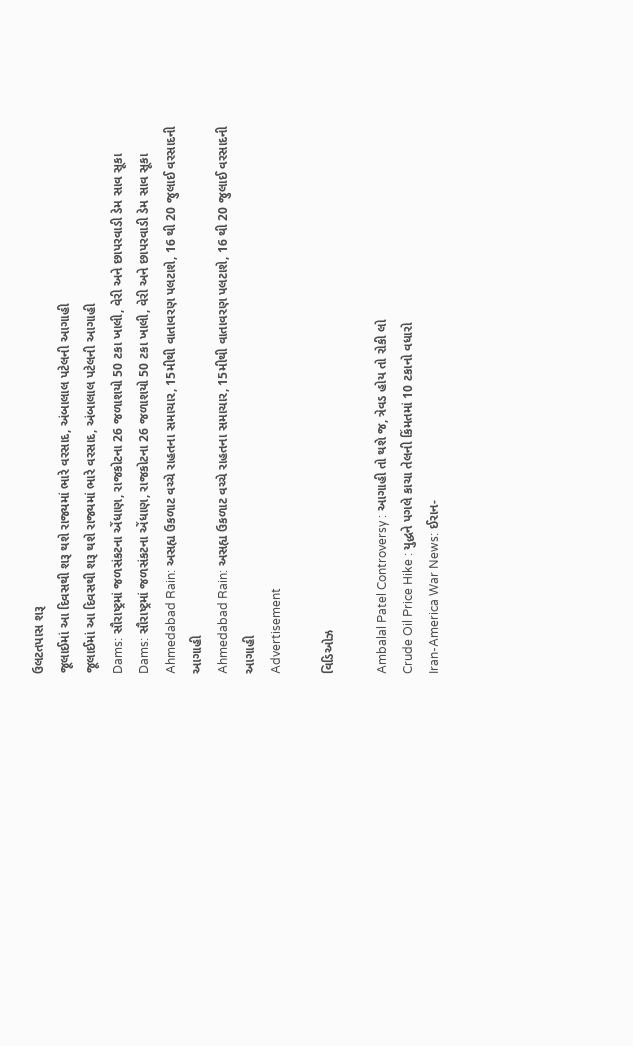ઉલટતપાસ શરૂ
જૂલાઈમાં આ દિવસથી શરૂ થશે રાજ્યમાં ભારે વરસાદ, અંબાલાલ પટેલની આગાહી
જૂલાઈમાં આ દિવસથી શરૂ થશે રાજ્યમાં ભારે વરસાદ, અંબાલાલ પટેલની આગાહી
Dams: સૌરાષ્ટ્રમાં જળસંકટના એંધાણ, રાજકોટના 26 જળાશયો 50 ટકા ખાલી, વેરી અને છાપરવાડી ડેમ સાવ સૂકા
Dams: સૌરાષ્ટ્રમાં જળસંકટના એંધાણ, રાજકોટના 26 જળાશયો 50 ટકા ખાલી, વેરી અને છાપરવાડી ડેમ સાવ સૂકા
Ahmedabad Rain: અસહ્ય ઉકળાટ વચ્ચે રાહતના સમાચાર, 15મીથી વાતાવરણ પલટાશે, 16 થી 20 જુલાઈ વરસાદની આગાહી
Ahmedabad Rain: અસહ્ય ઉકળાટ વચ્ચે રાહતના સમાચાર, 15મીથી વાતાવરણ પલટાશે, 16 થી 20 જુલાઈ વરસાદની આગાહી
Advertisement

વિડિઓઝ

Ambalal Patel Controversy : આગાહી તો થશે જ, ત્રેવડ હોય તો રોકી લો
Crude Oil Price Hike : યુદ્ધને પગલે કાચા તેલની કિંમતમાં 10 ટકાનો વધારો
Iran-America War News: ઈરાન-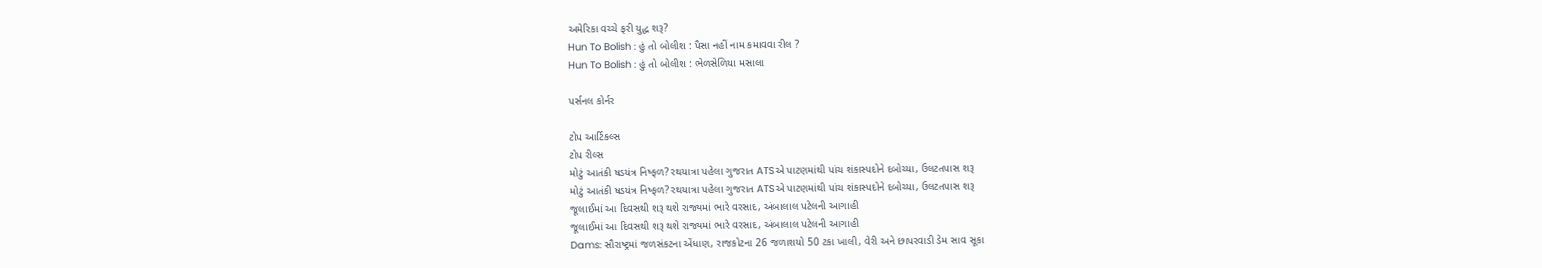અમેરિકા વચ્ચે ફરી યુદ્ધ શરૂ?
Hun To Bolish : હું તો બોલીશ : પૈસા નહીં નામ કમાવવા રીલ ?
Hun To Bolish : હું તો બોલીશ : ભેળસેળિયા મસાલા

પર્સનલ કોર્નર

ટોપ આર્ટિકલ્સ
ટોપ રીલ્સ
મોટું આતંકી ષડયંત્ર નિષ્ફળ? રથયાત્રા પહેલા ગુજરાત ATSએ પાટણમાંથી પાંચ શંકાસ્પદોને દબોચ્યા, ઉલટતપાસ શરૂ
મોટું આતંકી ષડયંત્ર નિષ્ફળ? રથયાત્રા પહેલા ગુજરાત ATSએ પાટણમાંથી પાંચ શંકાસ્પદોને દબોચ્યા, ઉલટતપાસ શરૂ
જૂલાઈમાં આ દિવસથી શરૂ થશે રાજ્યમાં ભારે વરસાદ, અંબાલાલ પટેલની આગાહી
જૂલાઈમાં આ દિવસથી શરૂ થશે રાજ્યમાં ભારે વરસાદ, અંબાલાલ પટેલની આગાહી
Dams: સૌરાષ્ટ્રમાં જળસંકટના એંધાણ, રાજકોટના 26 જળાશયો 50 ટકા ખાલી, વેરી અને છાપરવાડી ડેમ સાવ સૂકા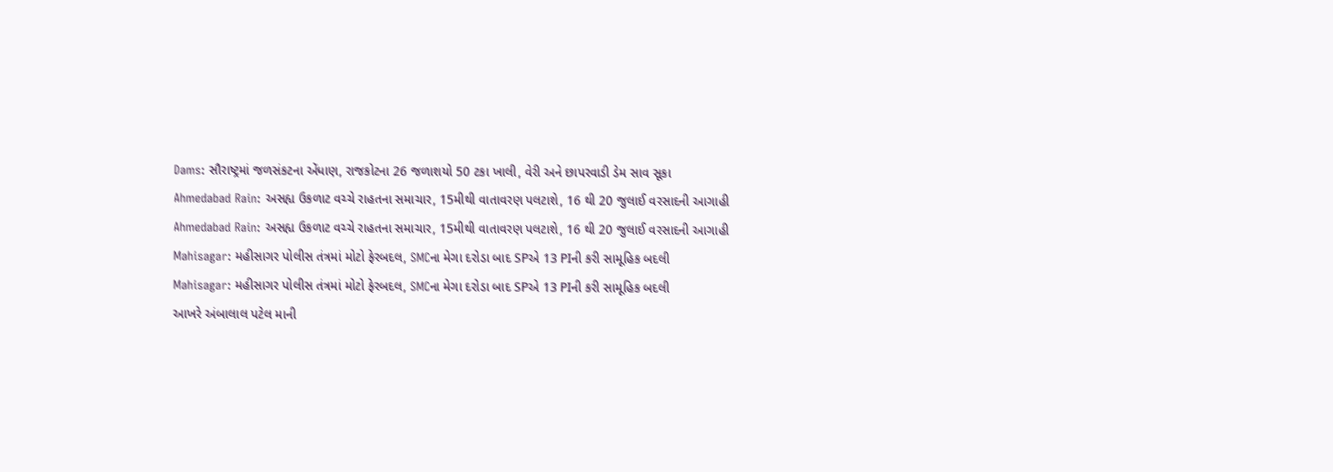Dams: સૌરાષ્ટ્રમાં જળસંકટના એંધાણ, રાજકોટના 26 જળાશયો 50 ટકા ખાલી, વેરી અને છાપરવાડી ડેમ સાવ સૂકા
Ahmedabad Rain: અસહ્ય ઉકળાટ વચ્ચે રાહતના સમાચાર, 15મીથી વાતાવરણ પલટાશે, 16 થી 20 જુલાઈ વરસાદની આગાહી
Ahmedabad Rain: અસહ્ય ઉકળાટ વચ્ચે રાહતના સમાચાર, 15મીથી વાતાવરણ પલટાશે, 16 થી 20 જુલાઈ વરસાદની આગાહી
Mahisagar: મહીસાગર પોલીસ તંત્રમાં મોટો ફેરબદલ, SMCના મેગા દરોડા બાદ SPએ 13 PIની કરી સામૂહિક બદલી
Mahisagar: મહીસાગર પોલીસ તંત્રમાં મોટો ફેરબદલ, SMCના મેગા દરોડા બાદ SPએ 13 PIની કરી સામૂહિક બદલી
આખરે અંબાલાલ પટેલ માની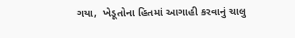ગયા,  ખેડૂતોના હિતમાં આગાહી કરવાનું ચાલુ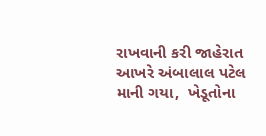રાખવાની કરી જાહેરાત
આખરે અંબાલાલ પટેલ માની ગયા,  ખેડૂતોના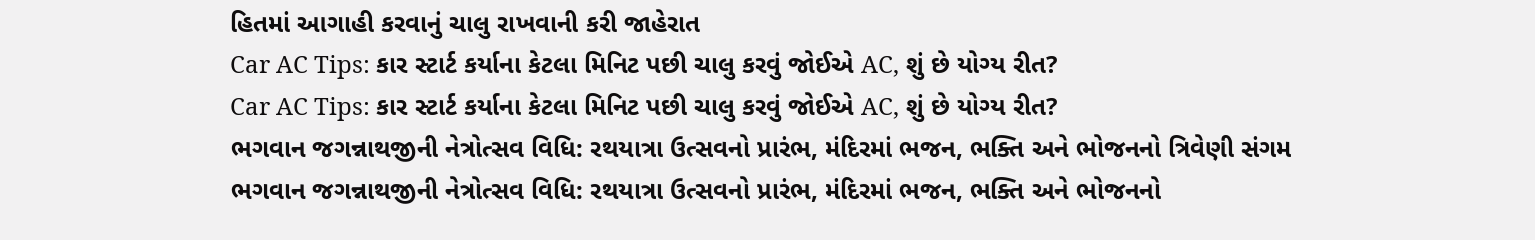હિતમાં આગાહી કરવાનું ચાલુ રાખવાની કરી જાહેરાત
Car AC Tips: કાર સ્ટાર્ટ કર્યાના કેટલા મિનિટ પછી ચાલુ કરવું જોઈએ AC, શું છે યોગ્ય રીત?
Car AC Tips: કાર સ્ટાર્ટ કર્યાના કેટલા મિનિટ પછી ચાલુ કરવું જોઈએ AC, શું છે યોગ્ય રીત?
ભગવાન જગન્નાથજીની નેત્રોત્સવ વિધિ: રથયાત્રા ઉત્સવનો પ્રારંભ, મંદિરમાં ભજન, ભક્તિ અને ભોજનનો ત્રિવેણી સંગમ
ભગવાન જગન્નાથજીની નેત્રોત્સવ વિધિ: રથયાત્રા ઉત્સવનો પ્રારંભ, મંદિરમાં ભજન, ભક્તિ અને ભોજનનો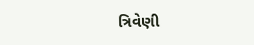ત્રિવેણી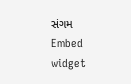સંગમ
Embed widget